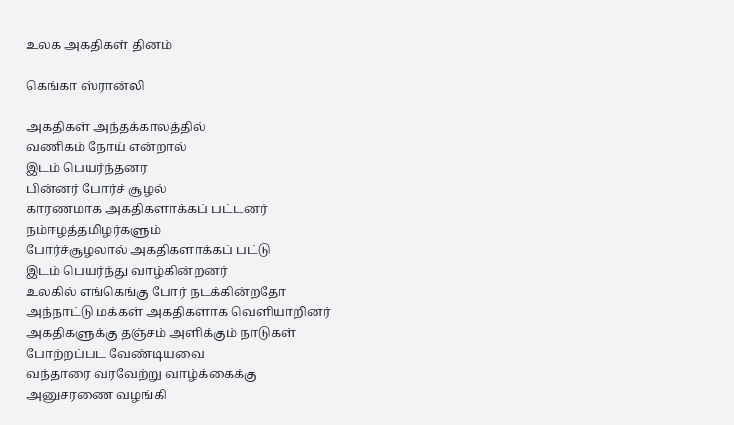உலக அகதிகள் தினம்

கெங்கா ஸ்ரான்லி

அகதிகள் அந்தக்காலத்தில்
வணிகம் நோய் என்றால்
இடம் பெயர்ந்தனர
பின்னர் போர்ச் சூழல்
காரணமாக அகதிகளாக்கப் பட்டனர்
நம்ஈழத்தமிழர்களும்
போர்ச்சூழலால் அகதிகளாக்கப் பட்டு
இடம் பெயர்ந்து வாழ்கின்றனர்
உலகில் எங்கெங்கு போர் நடக்கின்றதோ
அந்நாட்டு மக்கள் அகதிகளாக வெளியாறினர்
அகதிகளுக்கு தஞ்சம் அளிக்கும் நாடுகள்
போற்றப்பட வேண்டியவை
வந்தாரை வரவேற்று வாழ்க்கைக்கு
அனுசரணை வழங்கி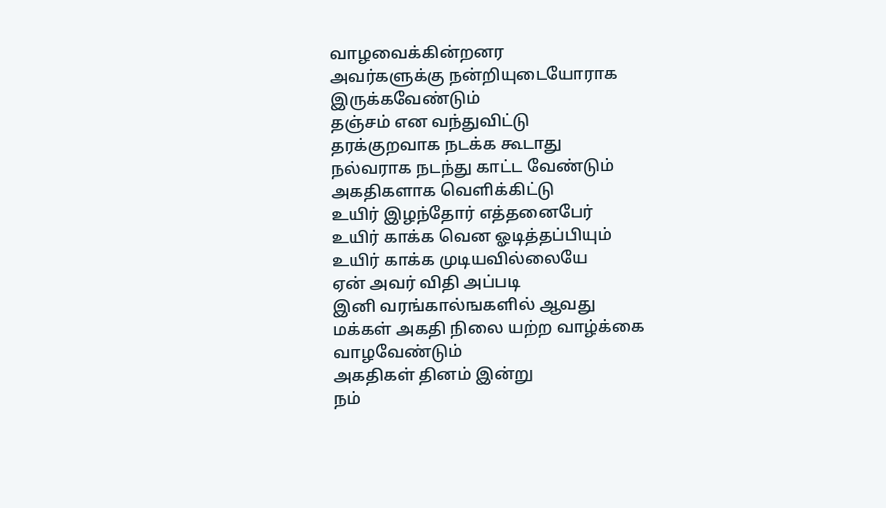வாழவைக்கின்றனர
அவர்களுக்கு நன்றியுடையோராக
இருக்கவேண்டும்
தஞ்சம் என வந்துவிட்டு
தரக்குறவாக நடக்க கூடாது
நல்வராக நடந்து காட்ட வேண்டும்
அகதிகளாக வெளிக்கிட்டு
உயிர் இழந்தோர் எத்தனைபேர்
உயிர் காக்க வென ஓடித்தப்பியும்
உயிர் காக்க முடியவில்லையே
ஏன் அவர் விதி அப்படி
இனி வரங்கால்ஙகளில் ஆவது
மக்கள் அகதி நிலை யற்ற வாழ்க்கை
வாழவேண்டும்
அகதிகள் தினம் இன்று
நம்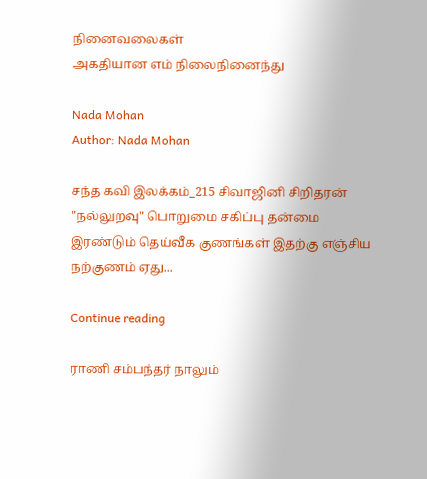நினைவலைகள்
அகதியான எம் நிலைநினைந்து

Nada Mohan
Author: Nada Mohan

சந்த கவி இலக்கம்_215 சிவாஜினி சிறிதரன் "நல்லுறவு" பொறுமை சகிப்பு தன்மை இரண்டும் தெய்வீக குணங்கள் இதற்கு எஞ்சிய நற்குணம் ஏது...

Continue reading

ராணி சம்பந்தர் நாலும்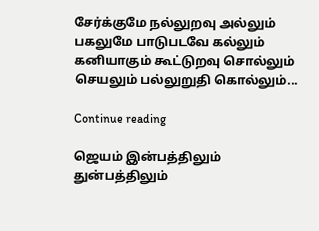சேர்க்குமே நல்லுறவு அல்லும் பகலுமே பாடுபடவே கல்லும் கனியாகும் கூட்டுறவு சொல்லும் செயலும் பல்லுறுதி கொல்லும்...

Continue reading

ஜெயம் இன்பத்திலும் துன்பத்திலும்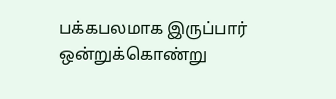பக்கபலமாக இருப்பார் ஒன்றுக்கொண்று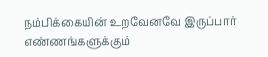நம்பிக்கையின் உறவேனவே இருப்பார் எண்ணங்களுக்கும்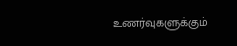உணர்வுகளுக்கும்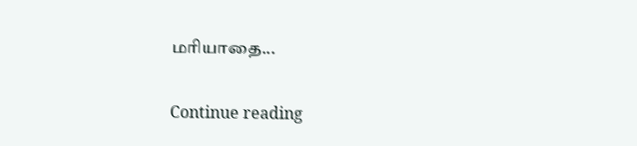மரியாதை...

Continue reading